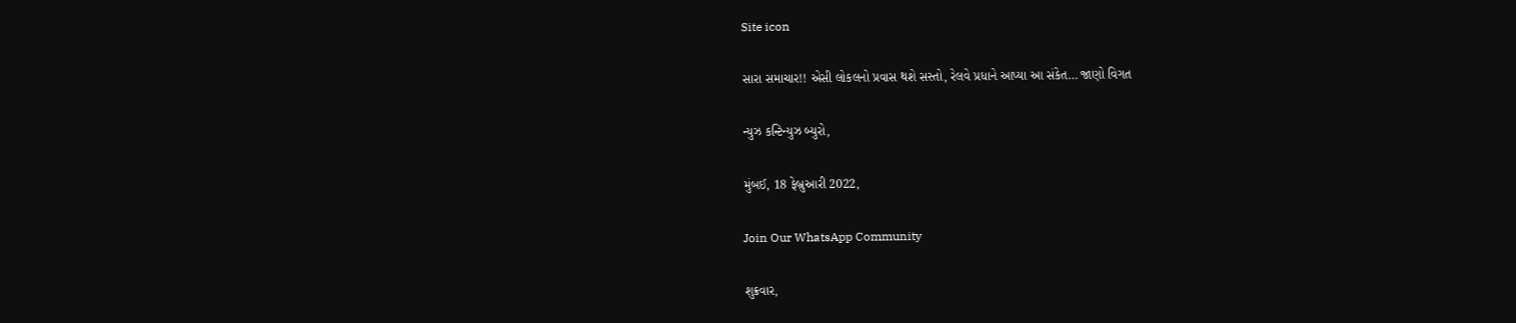Site icon

સારા સમાચાર!! એસી લોકલનો પ્રવાસ થશે સસ્તો, રેલવે પ્રધાને આપ્યા આ સંકેત… જાણો વિગત

ન્યુઝ કન્ટિન્યુઝ બ્યુરો,

મુંબઈ, 18 ફેબ્રુઆરી 2022,

Join Our WhatsApp Community

શુક્રવાર,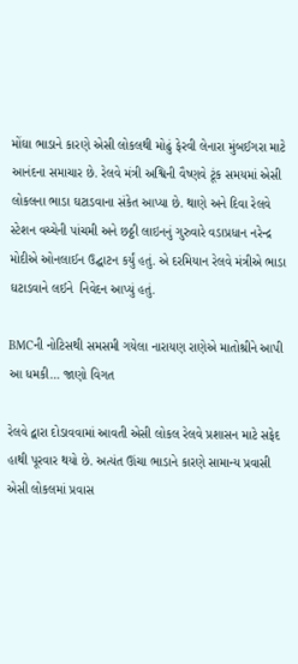મોંઘા ભાડાને કારણે એસી લોકલથી મોઢું ફેરવી લેનારા મુંબઈગરા માટે આનંદના સમાચાર છે. રેલવે મંત્રી અશ્વિની વૈષ્ણવે ટૂંક સમયમાં એસી લોકલના ભાડા ઘટાડવાના સંકેત આપ્યા છે. થાણે અને દિવા રેલવે સ્ટેશન વચ્ચેની પાંચમી અને છઠ્ઠી લાઇનનું ગુરુવારે વડાપ્રધાન નરેન્દ્ર મોદીએ ઓનલાઈન ઉદ્ઘાટન કર્યું હતું. એ દરમિયાન રેલવે મંત્રીએ ભાડા ઘટાડવાને લઈને  નિવેદન આપ્યું હતું.

BMCની નોટિસથી સમસમી ગયેલા નારાયણ રાણેએ માતોશ્રીને આપી આ ધમકી… જાણો વિગત

રેલવે દ્વારા દોડાવવામાં આવતી એસી લોકલ રેલવે પ્રશાસન માટે સફેદ હાથી પૂરવાર થયો છે. અત્યંત ઊંચા ભાડાને કારણે સામાન્ય પ્રવાસી એસી લોકલમાં પ્રવાસ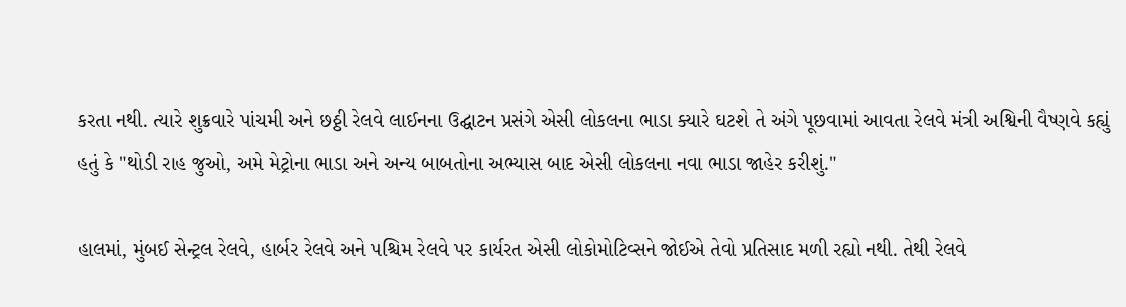કરતા નથી. ત્યારે શુક્રવારે પાંચમી અને છઠ્ઠી રેલવે લાઈનના ઉદ્ઘાટન પ્રસંગે એસી લોકલના ભાડા ક્યારે ઘટશે તે અંગે પૂછવામાં આવતા રેલવે મંત્રી અશ્વિની વૈષ્ણવે કહ્યું હતું કે "થોડી રાહ જુઓ, અમે મેટ્રોના ભાડા અને અન્ય બાબતોના અભ્યાસ બાદ એસી લોકલના નવા ભાડા જાહેર કરીશું."

હાલમાં, મુંબઈ સેન્ટ્રલ રેલવે, હાર્બર રેલવે અને પશ્ચિમ રેલવે પર કાર્યરત એસી લોકોમોટિવ્સને જોઈએ તેવો પ્રતિસાદ મળી રહ્યો નથી. તેથી રેલવે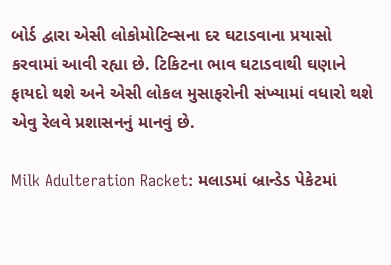બોર્ડ દ્વારા એસી લોકોમોટિવ્સના દર ઘટાડવાના પ્રયાસો કરવામાં આવી રહ્યા છે. ટિકિટના ભાવ ઘટાડવાથી ઘણાને ફાયદો થશે અને એસી લોકલ મુસાફરોની સંખ્યામાં વધારો થશે એવુ રેલવે પ્રશાસનનું માનવું છે.

Milk Adulteration Racket: મલાડમાં બ્રાન્ડેડ પેકેટમાં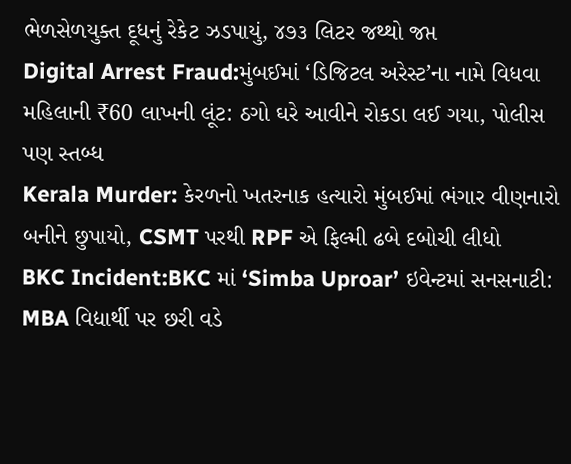ભેળસેળયુક્ત દૂધનું રેકેટ ઝડપાયું, ૪૭૩ લિટર જથ્થો જપ્ત
Digital Arrest Fraud:મુંબઈમાં ‘ડિજિટલ અરેસ્ટ’ના નામે વિધવા મહિલાની ₹60 લાખની લૂંટ: ઠગો ઘરે આવીને રોકડા લઈ ગયા, પોલીસ પણ સ્તબ્ધ
Kerala Murder: કેરળનો ખતરનાક હત્યારો મુંબઈમાં ભંગાર વીણનારો બનીને છુપાયો, CSMT પરથી RPF એ ફિલ્મી ઢબે દબોચી લીધો
BKC Incident:BKC માં ‘Simba Uproar’ ઇવેન્ટમાં સનસનાટી: MBA વિદ્યાર્થી પર છરી વડે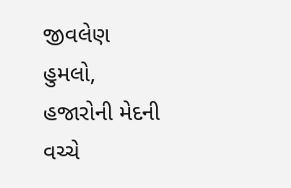જીવલેણ હુમલો, હજારોની મેદની વચ્ચે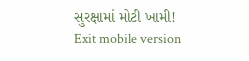સુરક્ષામાં મોટી ખામી!
Exit mobile version